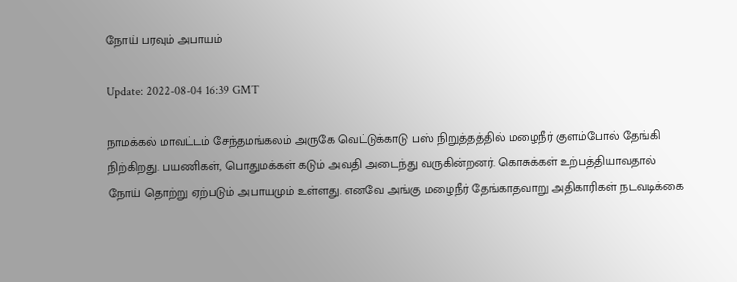நோய் பரவும் அபாயம்

Update: 2022-08-04 16:39 GMT

நாமக்கல் மாவட்டம் சேந்தமங்கலம் அருகே வெட்டுக்காடு பஸ் நிறுத்தத்தில் மழைநீர் குளம்போல் தேங்கி நிற்கிறது. பயணிகள், பொதுமக்கள் கடும் அவதி அடைந்து வருகின்றனர். கொசுக்கள் உற்பத்தியாவதால் நோய் தொற்று ஏற்படும் அபாயமும் உள்ளது. எனவே அங்கு மழைநீர் தேங்காதவாறு அதிகாரிகள் நடவடிக்கை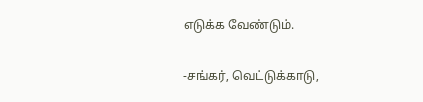எடுக்க வேண்டும்.

-சங்கர், வெட்டுக்காடு,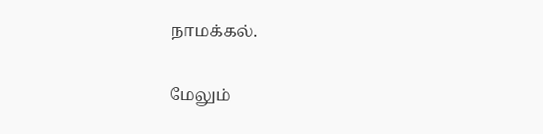நாமக்கல்.

மேலும்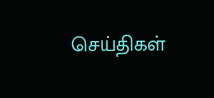செய்திகள்